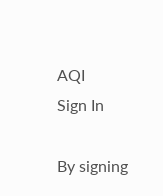AQI
Sign In

By signing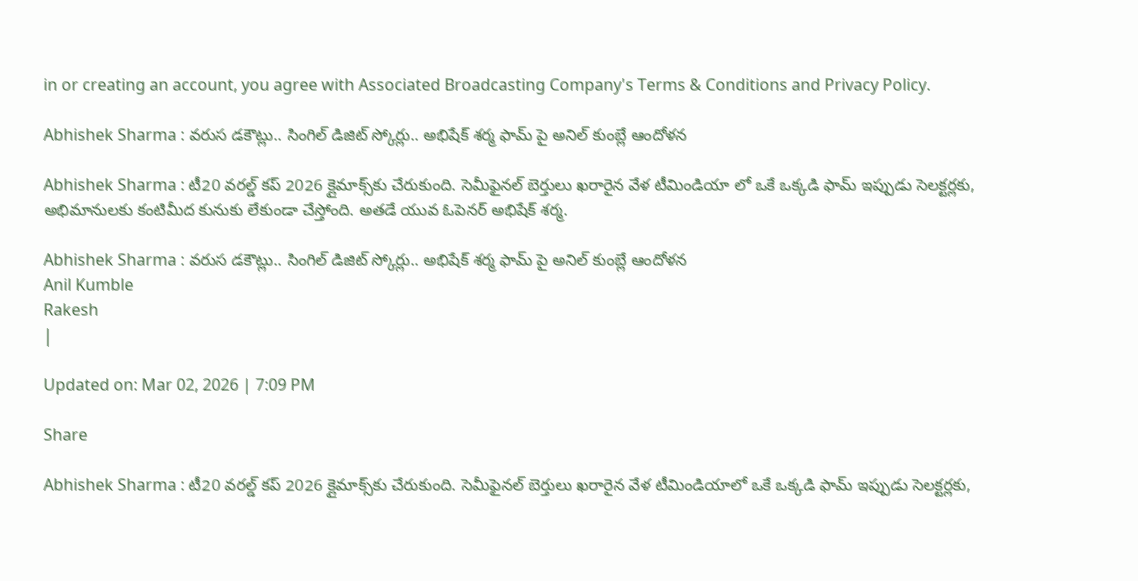in or creating an account, you agree with Associated Broadcasting Company's Terms & Conditions and Privacy Policy.

Abhishek Sharma : వరుస డకౌట్లు.. సింగిల్ డిజిట్ స్కోర్లు.. అభిషేక్ శర్మ ఫామ్ పై అనిల్ కుంబ్లే ఆందోళన

Abhishek Sharma : టీ20 వరల్డ్ కప్ 2026 క్లైమాక్స్‌కు చేరుకుంది. సెమీఫైనల్ బెర్తులు ఖరారైన వేళ టీమిండియా లో ఒకే ఒక్కడి ఫామ్ ఇప్పుడు సెలక్టర్లకు, అభిమానులకు కంటిమీద కునుకు లేకుండా చేస్తోంది. అతడే యువ ఓపెనర్ అభిషేక్ శర్మ.

Abhishek Sharma : వరుస డకౌట్లు.. సింగిల్ డిజిట్ స్కోర్లు.. అభిషేక్ శర్మ ఫామ్ పై అనిల్ కుంబ్లే ఆందోళన
Anil Kumble
Rakesh
|

Updated on: Mar 02, 2026 | 7:09 PM

Share

Abhishek Sharma : టీ20 వరల్డ్ కప్ 2026 క్లైమాక్స్‌కు చేరుకుంది. సెమీఫైనల్ బెర్తులు ఖరారైన వేళ టీమిండియాలో ఒకే ఒక్కడి ఫామ్ ఇప్పుడు సెలక్టర్లకు,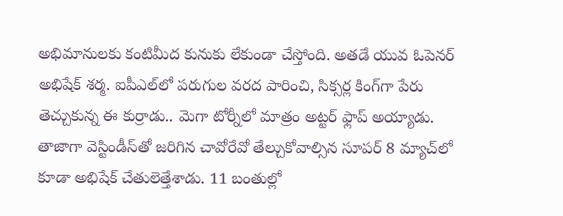అభిమానులకు కంటిమీద కునుకు లేకుండా చేస్తోంది. అతడే యువ ఓపెనర్ అభిషేక్ శర్మ. ఐపీఎల్‌లో పరుగుల వరద పారించి, సిక్సర్ల కింగ్‌గా పేరు తెచ్చుకున్న ఈ కుర్రాడు.. మెగా టోర్నీలో మాత్రం అట్టర్ ఫ్లాప్ అయ్యాడు. తాజాగా వెస్టిండీస్‌తో జరిగిన చావోరేవో తేల్చుకోవాల్సిన సూపర్‌ 8 మ్యాచ్‌లో కూడా అభిషేక్ చేతులెత్తేశాడు. 11 బంతుల్లో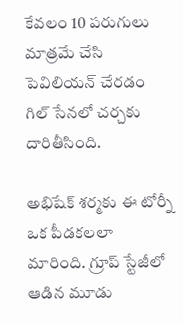కేవలం 10 పరుగులు మాత్రమే చేసి పెవిలియన్ చేరడం గిల్ సేనలో చర్చకు దారితీసింది.

అభిషేక్ శర్మకు ఈ టోర్నీ ఒక పీడకలలా మారింది. గ్రూప్ స్టేజీలో ఆడిన మూడు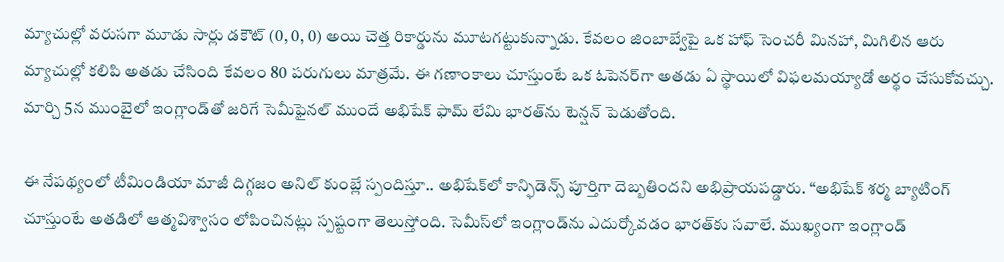మ్యాచుల్లో వరుసగా మూడు సార్లు డకౌట్ (0, 0, 0) అయి చెత్త రికార్డును మూటగట్టుకున్నాడు. కేవలం జింబాబ్వేపై ఒక హాఫ్ సెంచరీ మినహా, మిగిలిన ఆరు మ్యాచుల్లో కలిపి అతడు చేసింది కేవలం 80 పరుగులు మాత్రమే. ఈ గణాంకాలు చూస్తుంటే ఒక ఓపెనర్‌గా అతడు ఏ స్థాయిలో విఫలమయ్యాడో అర్థం చేసుకోవచ్చు. మార్చి 5న ముంబైలో ఇంగ్లాండ్‌తో జరిగే సెమీఫైనల్ ముందే అభిషేక్ ఫామ్ లేమి భారత్‌ను టెన్షన్ పెడుతోంది.

ఈ నేపథ్యంలో టీమిండియా మాజీ దిగ్గజం అనిల్ కుంబ్లే స్పందిస్తూ.. అభిషేక్‌లో కాన్ఫిడెన్స్ పూర్తిగా దెబ్బతిందని అభిప్రాయపడ్డారు. “అభిషేక్ శర్మ బ్యాటింగ్ చూస్తుంటే అతడిలో ఆత్మవిశ్వాసం లోపించినట్లు స్పష్టంగా తెలుస్తోంది. సెమీస్‌లో ఇంగ్లాండ్‌ను ఎదుర్కోవడం భారత్‌కు సవాలే. ముఖ్యంగా ఇంగ్లాండ్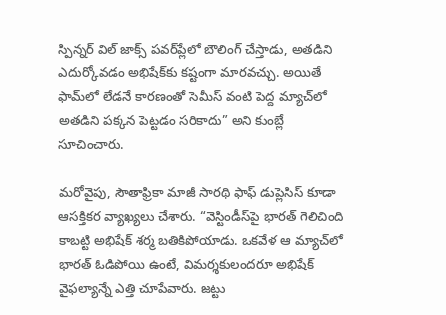స్పిన్నర్ విల్ జాక్స్ పవర్‌ప్లేలో బౌలింగ్ చేస్తాడు, అతడిని ఎదుర్కోవడం అభిషేక్‌కు కష్టంగా మారవచ్చు. అయితే ఫామ్‌లో లేడనే కారణంతో సెమీస్ వంటి పెద్ద మ్యాచ్‌లో అతడిని పక్కన పెట్టడం సరికాదు” అని కుంబ్లే సూచించారు.

మరోవైపు, సౌతాఫ్రికా మాజీ సారథి ఫాఫ్ డుప్లెసిస్ కూడా ఆసక్తికర వ్యాఖ్యలు చేశారు. “వెస్టిండీస్‌పై భారత్ గెలిచింది కాబట్టి అభిషేక్ శర్మ బతికిపోయాడు. ఒకవేళ ఆ మ్యాచ్‌లో భారత్ ఓడిపోయి ఉంటే, విమర్శకులందరూ అభిషేక్ వైఫల్యాన్నే ఎత్తి చూపేవారు. జట్టు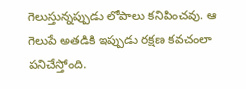గెలుస్తున్నప్పుడు లోపాలు కనిపించవు. ఆ గెలుపే అతడికి ఇప్పుడు రక్షణ కవచంలా పనిచేస్తోంది.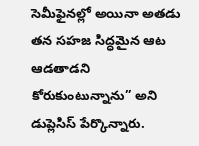సెమీఫైనల్లో అయినా అతడు తన సహజ సిద్ధమైన ఆట ఆడతాడని కోరుకుంటున్నాను” అని డుప్లెసిస్ పేర్కొన్నారు.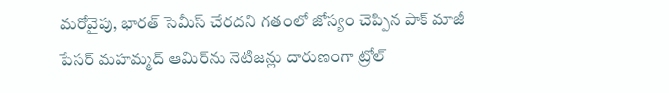మరోవైపు, భారత్ సెమీస్ చేరదని గతంలో జోస్యం చెప్పిన పాక్ మాజీ పేసర్ మహమ్మద్ ఆమిర్‌ను నెటిజన్లు దారుణంగా ట్రోల్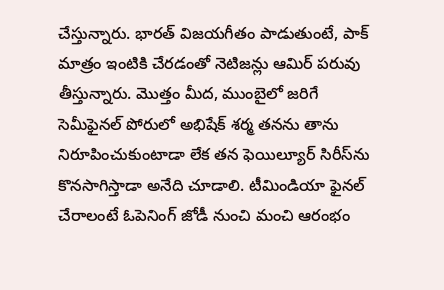చేస్తున్నారు. భారత్ విజయగీతం పాడుతుంటే, పాక్ మాత్రం ఇంటికి చేరడంతో నెటిజన్లు ఆమిర్ పరువు తీస్తున్నారు. మొత్తం మీద, ముంబైలో జరిగే సెమీఫైనల్ పోరులో అభిషేక్ శర్మ తనను తాను నిరూపించుకుంటాడా లేక తన ఫెయిల్యూర్ సిరీస్‌ను కొనసాగిస్తాడా అనేది చూడాలి. టీమిండియా ఫైనల్ చేరాలంటే ఓపెనింగ్ జోడీ నుంచి మంచి ఆరంభం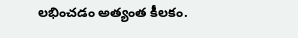లభించడం అత్యంత కీలకం.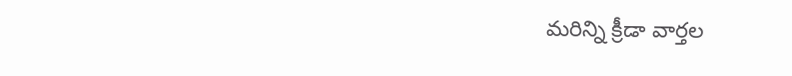మరిన్ని క్రీడా వార్తల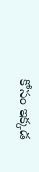కోసం ఇక్కడ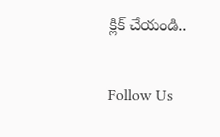క్లిక్ చేయండి..

Follow Us